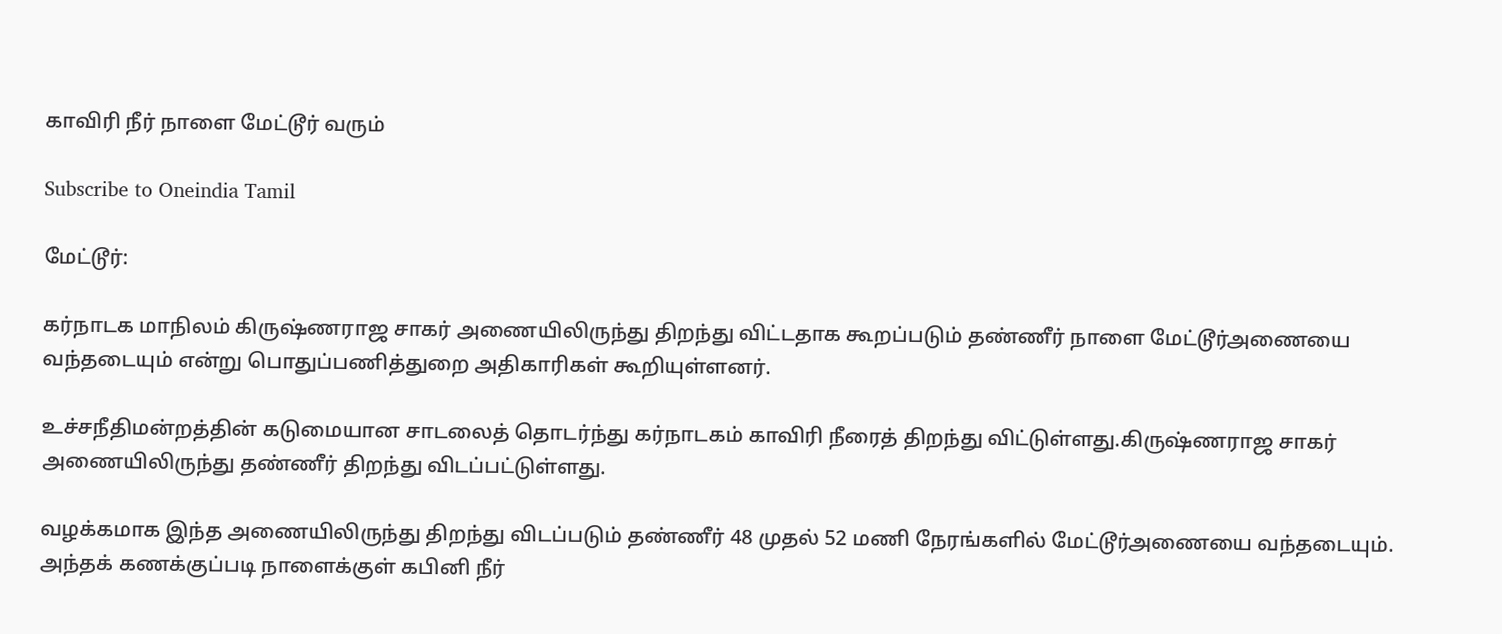காவிரி நீர் நாளை மேட்டூர் வரும்

Subscribe to Oneindia Tamil

மேட்டூர்:

கர்நாடக மாநிலம் கிருஷ்ணராஜ சாகர் அணையிலிருந்து திறந்து விட்டதாக கூறப்படும் தண்ணீர் நாளை மேட்டூர்அணையை வந்தடையும் என்று பொதுப்பணித்துறை அதிகாரிகள் கூறியுள்ளனர்.

உச்சநீதிமன்றத்தின் கடுமையான சாடலைத் தொடர்ந்து கர்நாடகம் காவிரி நீரைத் திறந்து விட்டுள்ளது.கிருஷ்ணராஜ சாகர் அணையிலிருந்து தண்ணீர் திறந்து விடப்பட்டுள்ளது.

வழக்கமாக இந்த அணையிலிருந்து திறந்து விடப்படும் தண்ணீர் 48 முதல் 52 மணி நேரங்களில் மேட்டூர்அணையை வந்தடையும். அந்தக் கணக்குப்படி நாளைக்குள் கபினி நீர்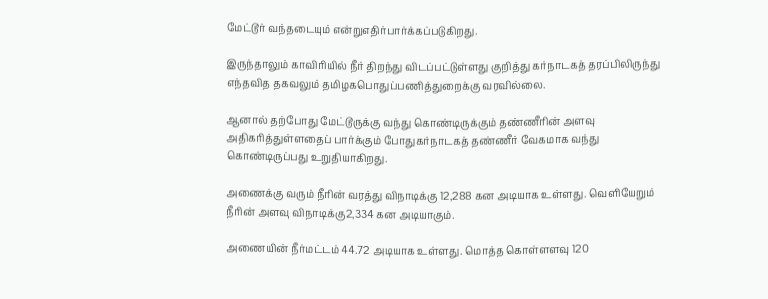மேட்டூர் வந்தடையும் என்றுஎதிர்பார்க்கப்படுகிறது.

இருந்தாலும் காவிரியில் நீர் திறந்து விடப்பட்டுள்ளது குறித்து கர்நாடகத் தரப்பிலிருந்து எந்தவித தகவலும் தமிழகபொதுப்பணித்துறைக்கு வரவில்லை.

ஆனால் தற்போது மேட்டூருக்கு வந்து கொண்டிருக்கும் தண்ணீரின் அளவு அதிகரித்துள்ளதைப் பார்க்கும் போதுகர்நாடகத் தண்ணீர் வேகமாக வந்து கொண்டிருப்பது உறுதியாகிறது.

அணைக்கு வரும் நீரின் வரத்து விநாடிக்கு 12,288 கன அடியாக உள்ளது. வெளியேறும் நீரின் அளவு விநாடிக்கு2,334 கன அடியாகும்.

அணையின் நீர்மட்டம் 44.72 அடியாக உள்ளது. மொத்த கொள்ளளவு 120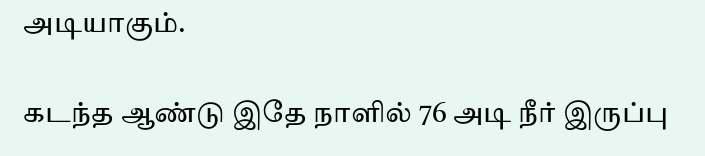அடியாகும்.

கடந்த ஆண்டு இதே நாளில் 76 அடி நீர் இருப்பு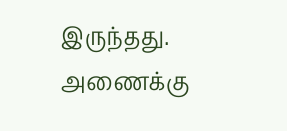இருந்தது. அணைக்கு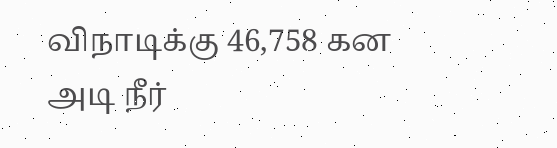விநாடிக்கு 46,758 கன அடி நீர்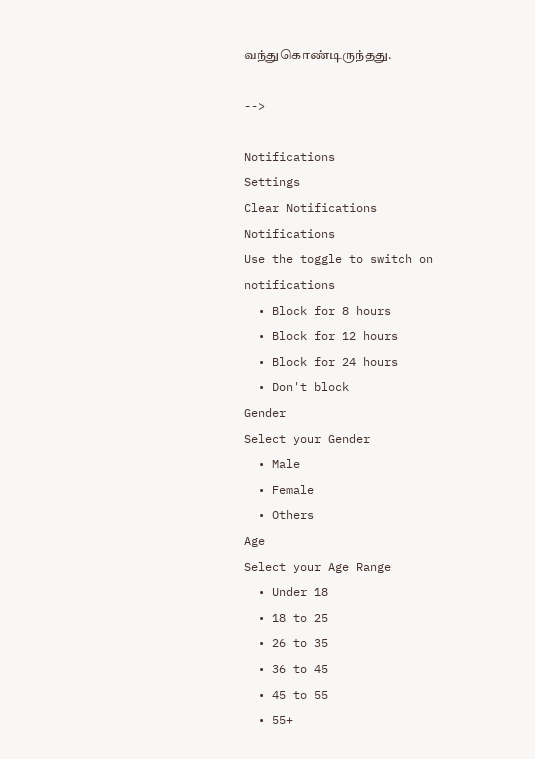வந்துகொண்டிருந்தது.

-->

Notifications
Settings
Clear Notifications
Notifications
Use the toggle to switch on notifications
  • Block for 8 hours
  • Block for 12 hours
  • Block for 24 hours
  • Don't block
Gender
Select your Gender
  • Male
  • Female
  • Others
Age
Select your Age Range
  • Under 18
  • 18 to 25
  • 26 to 35
  • 36 to 45
  • 45 to 55
  • 55+